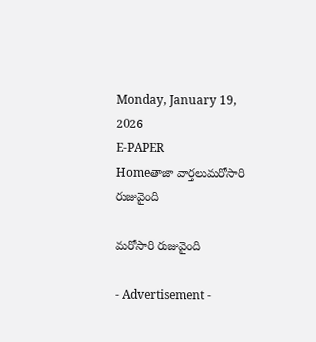Monday, January 19, 2026
E-PAPER
Homeతాజా వార్తలుమరోసారి రుజువైంది

మరోసారి రుజువైంది

- Advertisement -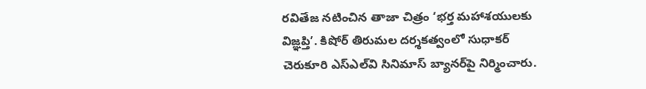రవితేజ నటించిన తాజా చిత్రం ‘భర్త మహాశయులకు విజ్ఞప్తి’. కిషోర్‌ తిరుమల దర్శకత్వంలో సుధాకర్‌ చెరుకూరి ఎస్‌ఎల్‌వి సినిమాస్‌ బ్యానర్‌పై నిర్మించారు.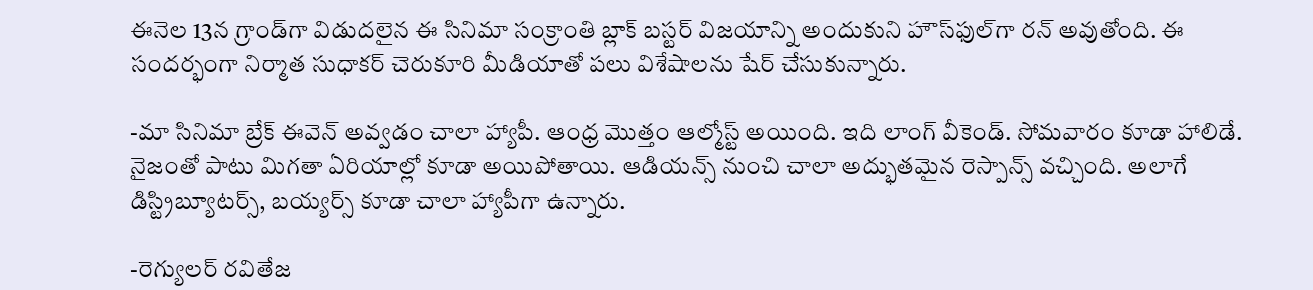ఈనెల 13న గ్రాండ్‌గా విడుదలైన ఈ సినిమా సంక్రాంతి బ్లాక్‌ బస్టర్‌ విజయాన్ని అందుకుని హౌస్‌ఫుల్‌గా రన్‌ అవుతోంది. ఈ సందర్భంగా నిర్మాత సుధాకర్‌ చెరుకూరి మీడియాతో పలు విశేషాలను షేర్‌ చేసుకున్నారు.

-మా సినిమా బ్రేక్‌ ఈవెన్‌ అవ్వడం చాలా హ్యాపీ. ఆంధ్ర మొత్తం ఆల్మోస్ట్‌ అయింది. ఇది లాంగ్‌ వీకెండ్‌. సోమవారం కూడా హాలిడే. నైజంతో పాటు మిగతా ఏరియాల్లో కూడా అయిపోతాయి. ఆడియన్స్‌ నుంచి చాలా అద్భుతమైన రెస్పాన్స్‌ వచ్చింది. అలాగే డిస్ట్రిబ్యూటర్స్‌, బయ్యర్స్‌ కూడా చాలా హ్యాపీగా ఉన్నారు.

-రెగ్యులర్‌ రవితేజ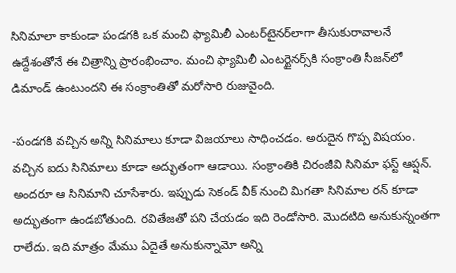సినిమాలా కాకుండా పండగకి ఒక మంచి ఫ్యామిలీ ఎంటర్‌టైనర్‌లాగా తీసుకురావాలనే ఉద్దేశంతోనే ఈ చిత్రాన్ని ప్రారంభించాం. మంచి ఫ్యామిలీ ఎంటర్టైనర్స్‌కి సంక్రాంతి సీజన్‌లో డిమాండ్‌ ఉంటుందని ఈ సంక్రాంతితో మరోసారి రుజువైంది.

-పండగకి వచ్చిన అన్ని సినిమాలు కూడా విజయాలు సాధించడం. అరుదైన గొప్ప విషయం. వచ్చిన ఐదు సినిమాలు కూడా అద్భుతంగా ఆడాయి. సంక్రాంతికి చిరంజీవి సినిమా ఫస్ట్‌ ఆప్షన్‌. అందరూ ఆ సినిమాని చూసేశారు. ఇప్పుడు సెకండ్‌ వీక్‌ నుంచి మిగతా సినిమాల రన్‌ కూడా అద్భుతంగా ఉండబోతుంది. రవితేజతో పని చేయడం ఇది రెండోసారి. మొదటిది అనుకున్నంతగా రాలేదు. ఇది మాత్రం మేము ఏదైతే అనుకున్నామో అన్ని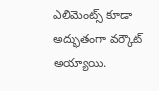ఎలిమెంట్స్‌ కూడా అద్భుతంగా వర్కౌట్‌ అయ్యాయి.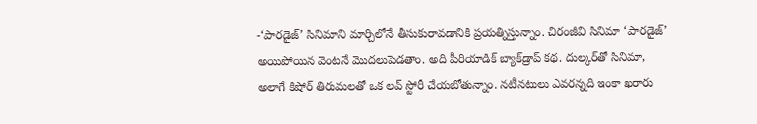-‘పారడైజ్‌’ సినిమాని మార్చిలోనే తీసుకురావడానికి ప్రయత్నిస్తున్నాం. చిరంజీవి సినిమా ‘పారడైజ్‌’ అయిపోయిన వెంటనే మొదలుపెడతాం. అది పీరియాడిక్‌ బ్యాక్‌డ్రాప్‌ కథ. దుల్కర్‌తో సినిమా, అలాగే కిషోర్‌ తిరుమలతో ఒక లవ్‌ స్టోరీ చేయబోతున్నాం. నటీనటులు ఎవరన్నది ఇంకా ఖరారు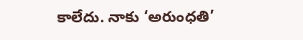కాలేదు. నాకు ‘అరుంధతి’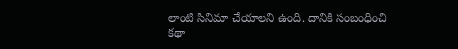లాంటి సినిమా చేయాలని ఉంది. దానికి సంబంధించి కథా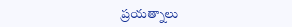ప్రయత్నాలు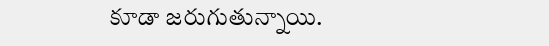కూడా జరుగుతున్నాయి.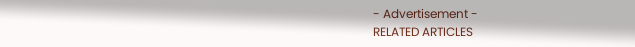- Advertisement -
RELATED ARTICLES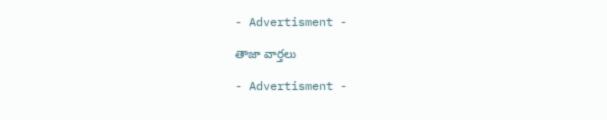- Advertisment -

తాజా వార్తలు

- Advertisment -